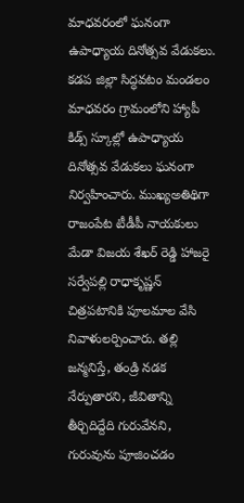మాధవరంలో ఘనంగా ఉపాధ్యాయ దినోత్సవ వేడుకలు.
కడప జిల్లా సిద్ధవటం మండలం మాధవరం గ్రామంలోని హ్యాపీ కిడ్స్ స్కూల్లో ఉపాధ్యాయ దినోత్సవ వేడుకలు ఘనంగా నిర్వహించారు. ముఖ్యఅతిథిగా రాజంపేట టీడీపీ నాయకులు మేడా విజయ శేఖర్ రెడ్డి హాజరై సర్వేపల్లి రాధాకృష్ణన్ చిత్రపటానికి పూలమాల వేసి నివాళులర్పించారు. తల్లి జన్మనిస్తే, తండ్రి నడక నేర్పుతారని, జీవితాన్ని తీర్చిదిద్దేది గురువేనని, గురువును పూజించడం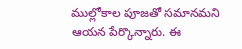ముల్లోకాల పూజతో సమానమని ఆయన పేర్కొన్నారు. ఈ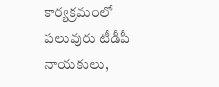కార్యక్రమంలో పలువురు టీడీపీ నాయకులు,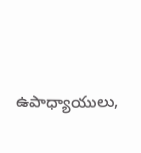ఉపాధ్యాయులు,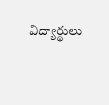విద్యార్థులు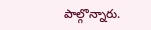పాల్గొన్నారు.